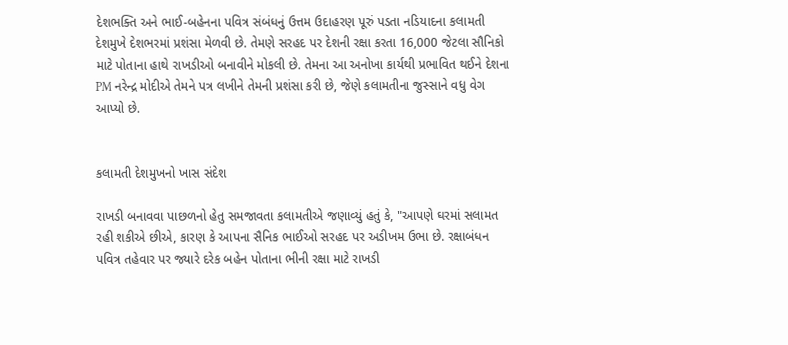દેશભક્તિ અને ભાઈ-બહેનના પવિત્ર સંબંધનું ઉત્તમ ઉદાહરણ પૂરું પડતા નડિયાદના કલામતી દેશમુખે દેશભરમાં પ્રશંસા મેળવી છે. તેમણે સરહદ પર દેશની રક્ષા કરતા 16,000 જેટલા સૌનિકો માટે પોતાના હાથે રાખડીઓ બનાવીને મોકલી છે. તેમના આ અનોખા કાર્યથી પ્રભાવિત થઈને દેશના PM નરેન્દ્ર મોદીએ તેમને પત્ર લખીને તેમની પ્રશંસા કરી છે, જેણે કલામતીના જુસ્સાને વધુ વેગ આપ્યો છે.


કલામતી દેશમુખનો ખાસ સંદેશ

રાખડી બનાવવા પાછળનો હેતુ સમજાવતા કલામતીએ જણાવ્યું હતું કે, "આપણે ઘરમાં સલામત રહી શકીએ છીએ, કારણ કે આપના સૈનિક ભાઈઓ સરહદ પર અડીખમ ઉભા છે. રક્ષાબંધન પવિત્ર તહેવાર પર જ્યારે દરેક બહેન પોતાના ભીની રક્ષા માટે રાખડી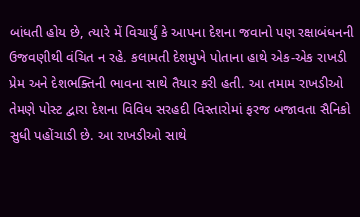બાંધતી હોય છે, ત્યારે મેં વિચાર્યું કે આપના દેશના જવાનો પણ રક્ષાબંધનની ઉજવણીથી વંચિત ન રહે. કલામતી દેશમુખે પોતાના હાથે એક-એક રાખડી પ્રેમ અને દેશભક્તિની ભાવના સાથે તૈયાર કરી હતી. આ તમામ રાખડીઓ તેમણે પોસ્ટ દ્વારા દેશના વિવિધ સરહદી વિસ્તારોમાં ફરજ બજાવતા સૈનિકો સુધી પહોંચાડી છે. આ રાખડીઓ સાથે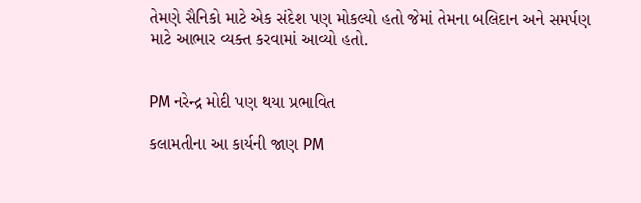તેમણે સૈનિકો માટે એક સંદેશ પણ મોકલ્યો હતો જેમાં તેમના બલિદાન અને સમર્પણ માટે આભાર વ્યક્ત કરવામાં આવ્યો હતો.


PM નરેન્દ્ર મોદી પણ થયા પ્રભાવિત

કલામતીના આ કાર્યની જાણ PM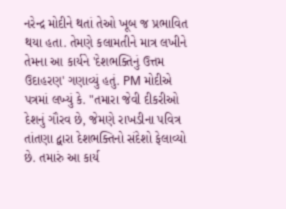નરેન્દ્ર મોદીને થતાં તેઓ ખૂબ જ પ્રભાવિત થયા હતા. તેમણે કલામતીને માત્ર લખીને તેમના આ કાર્યને 'દેશભક્તિનું ઉત્તમ ઉદાહરણ' ગણાવ્યું હતું. PM મોદીએ પત્રમાં લખ્યું કે. "તમારા જેવી દીકરીઓ દેશનું ગૌરવ છે, જેમણે રાખડીના પવિત્ર તાંતણા દ્વારા દેશભક્તિનો સંદેશો ફેલાવ્યો છે. તમારું આ કાર્ય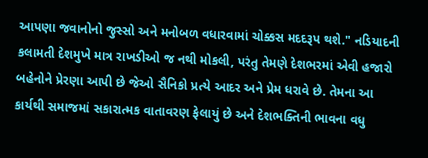આપણા જવાનોનો જુસ્સો અને મનોબળ વધારવામાં ચોક્કસ મદદરૂપ થશે." નડિયાદની કલામતી દેશમુખે માત્ર રાખડીઓ જ નથી મોકલી, પરંતુ તેમણે દેશભરમાં એવી હજારો બહેનોને પ્રેરણા આપી છે જેઓ સૈનિકો પ્રત્યે આદર અને પ્રેમ ધરાવે છે. તેમના આ કાર્યથી સમાજમાં સકારાત્મક વાતાવરણ ફેલાયું છે અને દેશભક્તિની ભાવના વધુ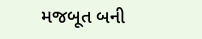મજબૂત બની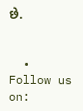છે.


  • Follow us on: